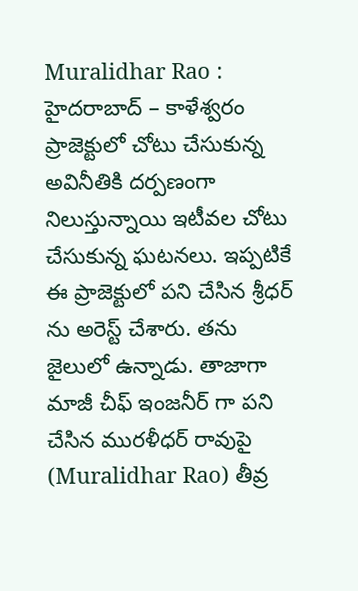Muralidhar Rao : హైదరాబాద్ – కాళేశ్వరం ప్రాజెక్టులో చోటు చేసుకున్న అవినీతికి దర్పణంగా నిలుస్తున్నాయి ఇటీవల చోటు చేసుకున్న ఘటనలు. ఇప్పటికే ఈ ప్రాజెక్టులో పని చేసిన శ్రీధర్ ను అరెస్ట్ చేశారు. తను జైలులో ఉన్నాడు. తాజాగా మాజీ చీఫ్ ఇంజనీర్ గా పని చేసిన మురళీధర్ రావుపై (Muralidhar Rao) తీవ్ర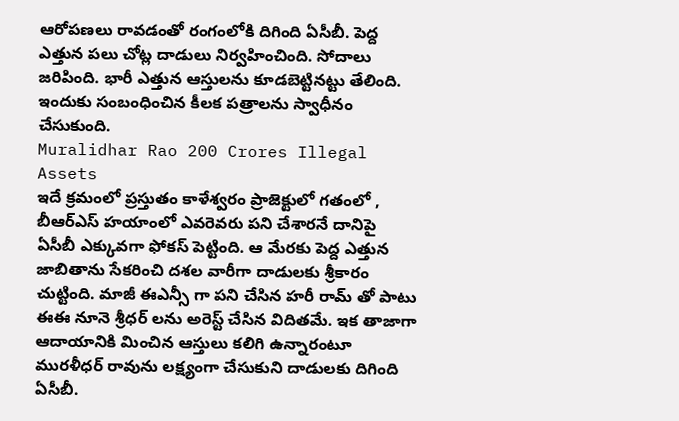ఆరోపణలు రావడంతో రంగంలోకి దిగింది ఏసీబీ. పెద్ద ఎత్తున పలు చోట్ల దాడులు నిర్వహించింది. సోదాలు జరిపింది. భారీ ఎత్తున ఆస్తులను కూడబెట్టినట్టు తేలింది. ఇందుకు సంబంధించిన కీలక పత్రాలను స్వాధీనం చేసుకుంది.
Muralidhar Rao 200 Crores Illegal Assets
ఇదే క్రమంలో ప్రస్తుతం కాళేశ్వరం ప్రాజెక్టులో గతంలో , బీఆర్ఎస్ హయాంలో ఎవరెవరు పని చేశారనే దానిపై ఏసీబీ ఎక్కువగా ఫోకస్ పెట్టింది. ఆ మేరకు పెద్ద ఎత్తున జాబితాను సేకరించి దశల వారీగా దాడులకు శ్రీకారం చుట్టింది. మాజీ ఈఎన్సీ గా పని చేసిన హరీ రామ్ తో పాటు ఈఈ నూనె శ్రీధర్ లను అరెస్ట్ చేసిన విదితమే. ఇక తాజాగా ఆదాయానికి మించిన ఆస్తులు కలిగి ఉన్నారంటూ మురళీధర్ రావును లక్ష్యంగా చేసుకుని దాడులకు దిగింది ఏసీబీ.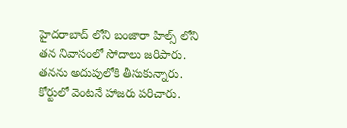హైదరాబాద్ లోని బంజారా హిల్స్ లోని తన నివాసంలో సోదాలు జరిపారు. తనను అదుపులోకి తీసుకున్నారు. కోర్టులో వెంటనే హాజరు పరిచారు.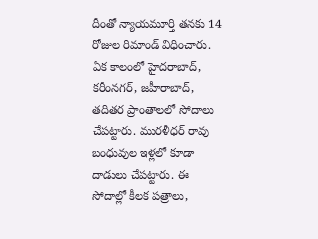దీంతో న్యాయమూర్తి తనకు 14 రోజుల రిమాండ్ విధించారు. ఏక కాలంలో హైదరాబాద్, కరీంనగర్, జహీరాబాద్, తదితర ప్రాంతాలలో సోదాలు చేపట్టారు. మురళీధర్ రావు బంధువుల ఇళ్లలో కూడా దాడులు చేపట్టారు. ఈ సోదాల్లో కీలక పత్రాలు,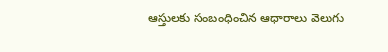ఆస్తులకు సంబంధించిన ఆధారాలు వెలుగు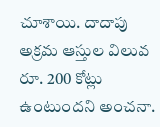చూశాయి. దాదాపు అక్రమ ఆస్తుల విలువ రూ. 200 కోట్లు ఉంటుందని అంచనా.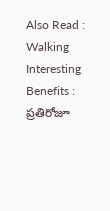Also Read : Walking Interesting Benefits : ప్రతిరోజూ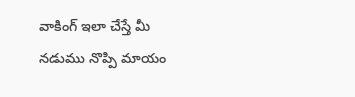వాకింగ్ ఇలా చేస్తే మీ నడుము నొప్పి మాయం